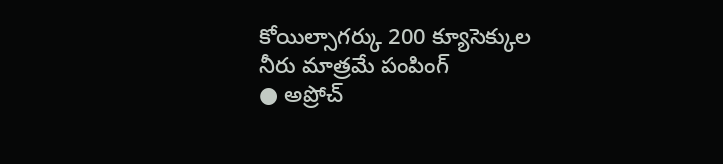కోయిల్సాగర్కు 200 క్యూసెక్కుల నీరు మాత్రమే పంపింగ్
● అప్రోచ్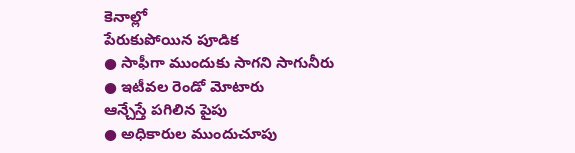కెనాల్లో
పేరుకుపోయిన పూడిక
● సాఫీగా ముందుకు సాగని సాగునీరు
● ఇటీవల రెండో మోటారు
ఆన్చేస్తే పగిలిన పైపు
● అధికారుల ముందుచూపు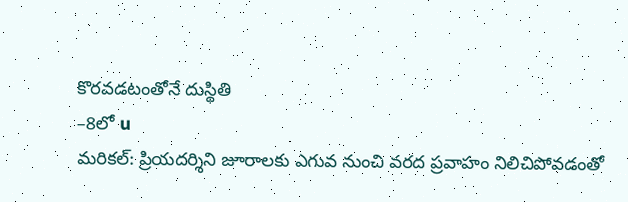కొరవడటంతోనే దుస్థితి
–8లో u
మరికల్: ప్రియదర్శిని జూరాలకు ఎగువ నుంచి వరద ప్రవాహం నిలిచిపోవడంతో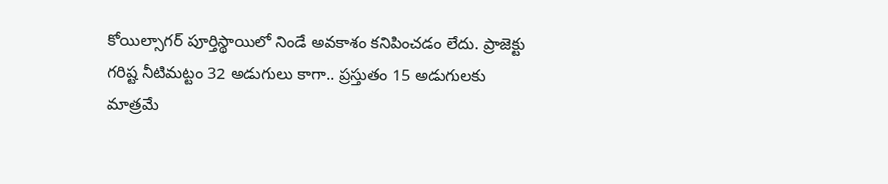కోయిల్సాగర్ పూర్తిస్థాయిలో నిండే అవకాశం కనిపించడం లేదు. ప్రాజెక్టు గరిష్ట నీటిమట్టం 32 అడుగులు కాగా.. ప్రస్తుతం 15 అడుగులకు మాత్రమే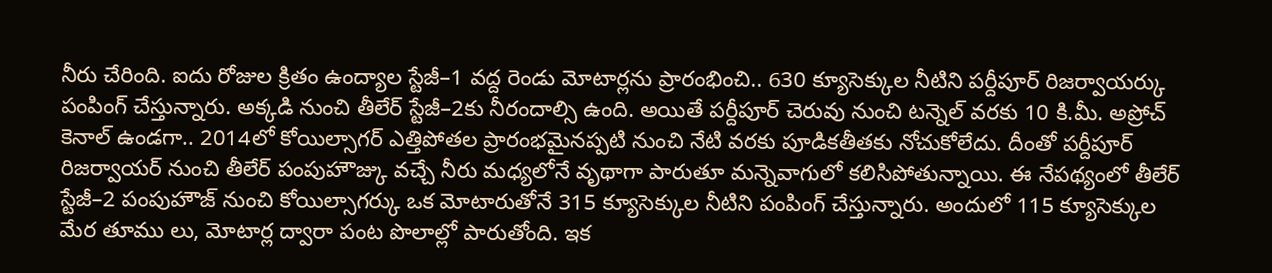నీరు చేరింది. ఐదు రోజుల క్రితం ఉంద్యాల స్టేజీ–1 వద్ద రెండు మోటార్లను ప్రారంభించి.. 630 క్యూసెక్కుల నీటిని పర్దీపూర్ రిజర్వాయర్కు పంపింగ్ చేస్తున్నారు. అక్కడి నుంచి తీలేర్ స్టేజీ–2కు నీరందాల్సి ఉంది. అయితే పర్దీపూర్ చెరువు నుంచి టన్నెల్ వరకు 10 కి.మీ. అప్రోచ్ కెనాల్ ఉండగా.. 2014లో కోయిల్సాగర్ ఎత్తిపోతల ప్రారంభమైనప్పటి నుంచి నేటి వరకు పూడికతీతకు నోచుకోలేదు. దీంతో పర్దీపూర్ రిజర్వాయర్ నుంచి తీలేర్ పంపుహౌజ్కు వచ్చే నీరు మధ్యలోనే వృథాగా పారుతూ మన్నెవాగులో కలిసిపోతున్నాయి. ఈ నేపథ్యంలో తీలేర్ స్టేజీ–2 పంపుహౌజ్ నుంచి కోయిల్సాగర్కు ఒక మోటారుతోనే 315 క్యూసెక్కుల నీటిని పంపింగ్ చేస్తున్నారు. అందులో 115 క్యూసెక్కుల మేర తూము లు, మోటార్ల ద్వారా పంట పొలాల్లో పారుతోంది. ఇక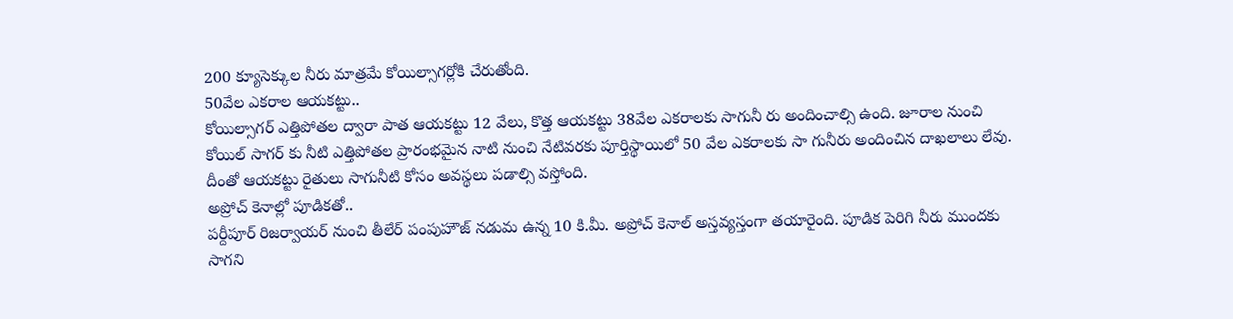200 క్యూసెక్కుల నీరు మాత్రమే కోయిల్సాగర్లోకి చేరుతోంది.
50వేల ఎకరాల ఆయకట్టు..
కోయిల్సాగర్ ఎత్తిపోతల ద్వారా పాత ఆయకట్టు 12 వేలు, కొత్త ఆయకట్టు 38వేల ఎకరాలకు సాగునీ రు అందించాల్సి ఉంది. జూరాల నుంచి కోయిల్ సాగర్ కు నీటి ఎత్తిపోతల ప్రారంభమైన నాటి నుంచి నేటివరకు పూర్తిస్థాయిలో 50 వేల ఎకరాలకు సా గునీరు అందించిన దాఖలాలు లేవు. దీంతో ఆయకట్టు రైతులు సాగునీటి కోసం అవస్థలు పడాల్సి వస్తోంది.
అప్రోచ్ కెనాల్లో పూడికతో..
పర్దీపూర్ రిజర్వాయర్ నుంచి తీలేర్ పంపుహౌజ్ నడుమ ఉన్న 10 కి.మీ. అప్రోచ్ కెనాల్ అస్తవ్యస్తంగా తయారైంది. పూడిక పెరిగి నీరు ముందకు సాగని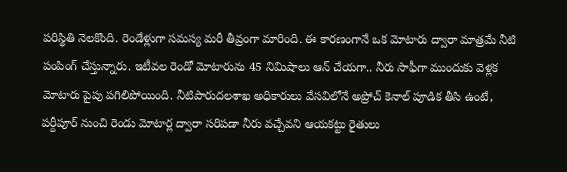పరిస్థితి నెలకొంది. రెండేళ్లుగా సమస్య మరీ తీవ్రంగా మారింది. ఈ కారణంగానే ఒక మోటారు ద్వారా మాత్రమే నీటి పంపింగ్ చేస్తున్నారు. ఇటీవల రెండో మోటారును 45 నిమిషాలు ఆన్ చేయగా.. నీరు సాఫీగా ముందుకు వెళ్లక మోటారు పైపు పగిలిపోయింది. నీటిపారుదలశాఖ అధికారులు వేసవిలోనే అప్రోచ్ కెనాల్ పూడిక తీసి ఉంటే, పర్దీపూర్ నుంచి రెండు మోటార్ల ద్వారా సరిపడా నీరు వచ్చేవని ఆయకట్టు రైతులు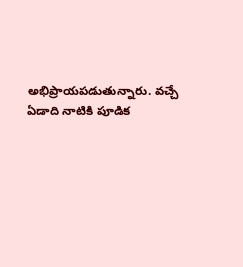అభిప్రాయపడుతున్నారు. వచ్చే ఏడాది నాటికి పూడిక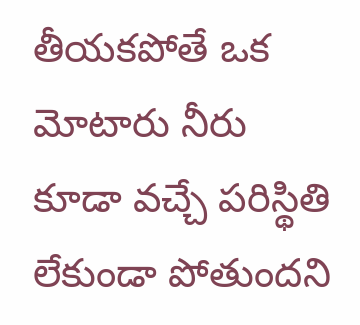తీయకపోతే ఒక మోటారు నీరు కూడా వచ్చే పరిస్థితి లేకుండా పోతుందని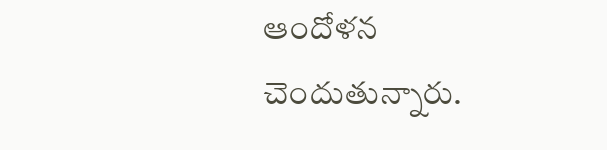ఆందోళన చెందుతున్నారు.